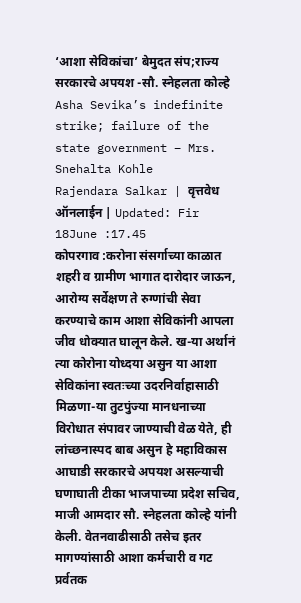‘आशा सेविकांचा’ बेमुदत संप;राज्य सरकारचे अपयश -सौ. स्नेहलता कोल्हे
Asha Sevika’s indefinite strike; failure of the state government – Mrs. Snehalta Kohle
Rajendara Salkar | वृत्तवेध ऑनलाईन | Updated: Fir 18June :17.45
कोपरगाव :करोना संसर्गाच्या काळात शहरी व ग्रामीण भागात दारोदार जाऊन, आरोग्य सर्वेक्षण ते रुग्णांची सेवा करण्याचे काम आशा सेविकांनी आपला जीव धोक्यात घालून केले. ख-या अर्थानं त्या कोरोना योध्दया असुन या आशा सेविकांना स्वतःच्या उदरनिर्वाहासाठी मिळणा-या तुटपुंज्या मानधनाच्या विरोधात संपावर जाण्याची वेळ येते, ही लांच्छनास्पद बाब असुन हे महाविकास आघाडी सरकारचे अपयश असल्याची घणाघाती टीका भाजपाच्या प्रदेश सचिव, माजी आमदार सौ. स्नेहलता कोल्हे यांनी केली. वेतनवाढीसाठी तसेच इतर मागण्यांसाठी आशा कर्मचारी व गट प्रर्वतक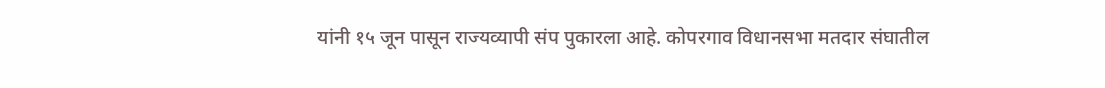यांनी १५ जून पासून राज्यव्यापी संप पुकारला आहे. कोपरगाव विधानसभा मतदार संघातील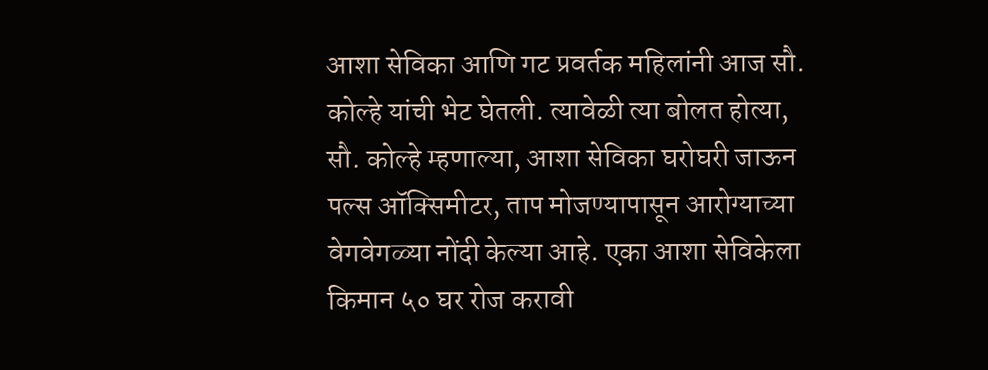आशा सेविका आणि गट प्रवर्तक महिलांनी आज सौ. कोल्हे यांची भेट घेतली. त्यावेळी त्या बोलत होत्या,
सौ. कोल्हे म्हणाल्या, आशा सेविका घरोघरी जाऊन पल्स ऑक्सिमीटर, ताप मोजण्यापासून आरोग्याच्या वेगवेगळ्या नोंदी केल्या आहे. एका आशा सेविकेला किमान ५० घर रोज करावी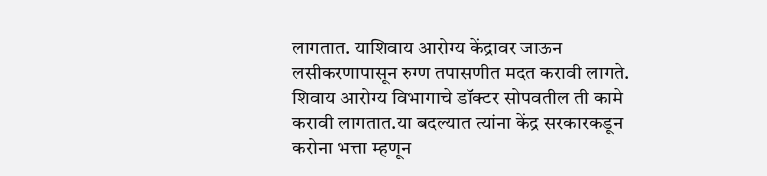लागतात. याशिवाय आरोग्य केंद्रावर जाऊन लसीकरणापासून रुग्ण तपासणीत मदत करावी लागते. शिवाय आरोग्य विभागाचे डॉक्टर सोपवतील ती कामे करावी लागतात.या बदल्यात त्यांना केंद्र सरकारकडून करोना भत्ता म्हणून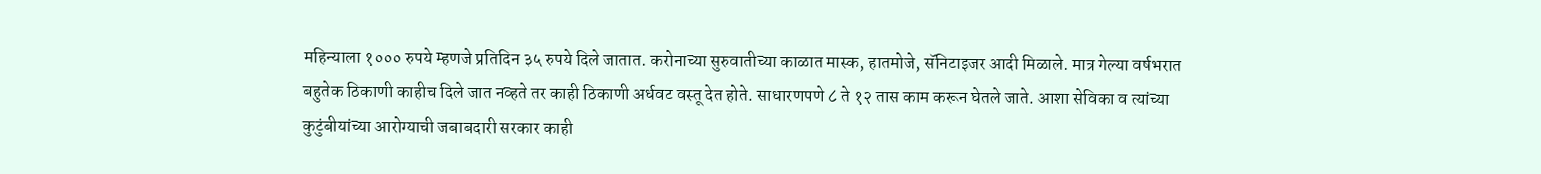महिन्याला १००० रुपये म्हणजे प्रतिदिन ३५ रुपये दिले जातात. करोनाच्या सुरुवातीच्या काळात मास्क, हातमोजे, सॅनिटाइजर आदी मिळाले. मात्र गेल्या वर्षभरात बहुतेक ठिकाणी काहीच दिले जात नव्हते तर काही ठिकाणी अर्धवट वस्तू देत होते. साधारणपणे ८ ते १२ तास काम करून घेतले जाते. आशा सेविका व त्यांच्या कुटुंबीयांच्या आरोग्याची जबाबदारी सरकार काही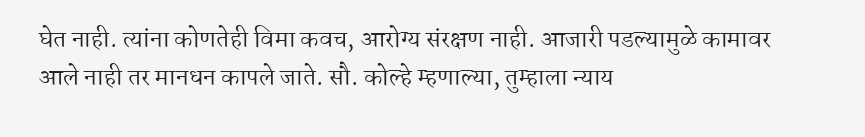घेत नाही. त्यांना कोणतेही विमा कवच, आरोग्य संरक्षण नाही. आजारी पडल्यामुळे कामावर आले नाही तर मानधन कापले जाते. सौ. कोल्हे म्हणाल्या, तुम्हाला न्याय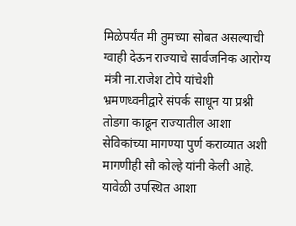मिळेपर्यंत मी तुमच्या सोबत असल्याची ग्वाही देऊन राज्याचे सार्वजनिक आरोग्य मंत्री ना.राजेश टोपे यांचेशी भ्रमणध्वनीद्वारे संपर्क साधून या प्रश्नी तोडगा काढून राज्यातील आशा सेविकांच्या मागण्या पुर्ण कराव्यात अशी मागणीही सौ कोल्हे यांनी केली आहे. यावेळी उपस्थित आशा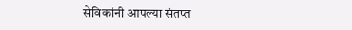सेविकांनी आपल्या संतप्त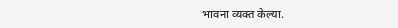भावना व्यक्त केल्या.